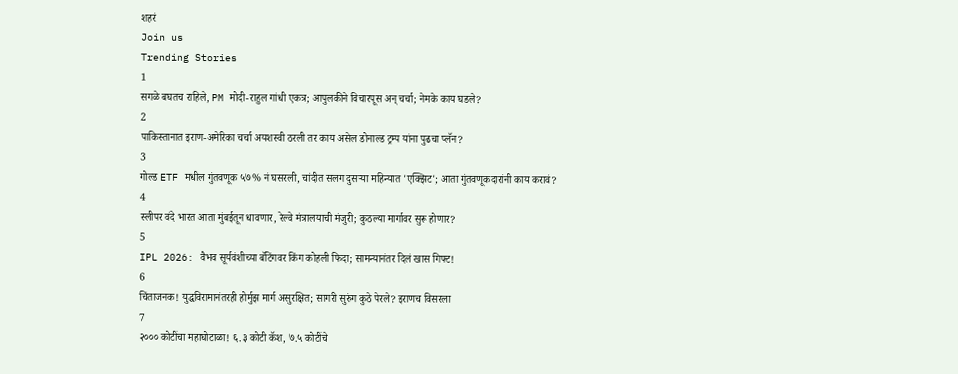शहरं
Join us
Trending Stories
1
सगळे बघतच राहिले, PM मोदी-राहुल गांधी एकत्र; आपुलकीने विचारपूस अन् चर्चा; नेमके काय घडले?
2
पाकिस्तानात इराण-अमेरिका चर्चा अयशस्वी ठरली तर काय असेल डोनाल्ड ट्रम्प यांना पुढचा प्लॅन?
3
गोल्ड ETF मधील गुंतवणूक ५७% नं घसरली, चांदीत सलग दुसऱ्या महिन्यात 'एक्झिट'; आता गुंतवणूकदारांनी काय करावं?
4
स्लीपर वंदे भारत आता मुंबईतून धावणार, रेल्वे मंत्रालयाची मंजुरी; कुठल्या मार्गावर सुरू होणार?
5
IPL 2026: वैभव सूर्यवंशीच्या बॅटिंगवर किंग कोहली फिदा; सामन्यानंतर दिलं खास गिफ्ट!
6
चिंताजनक! युद्धविरामानंतरही होर्मुझ मार्ग असुरक्षित; सागरी सुरुंग कुठे पेरले? इराणच विसरला
7
२००० कोटींचा महाघोटाळा! ६.३ कोटी कॅश, ७.५ कोटींचे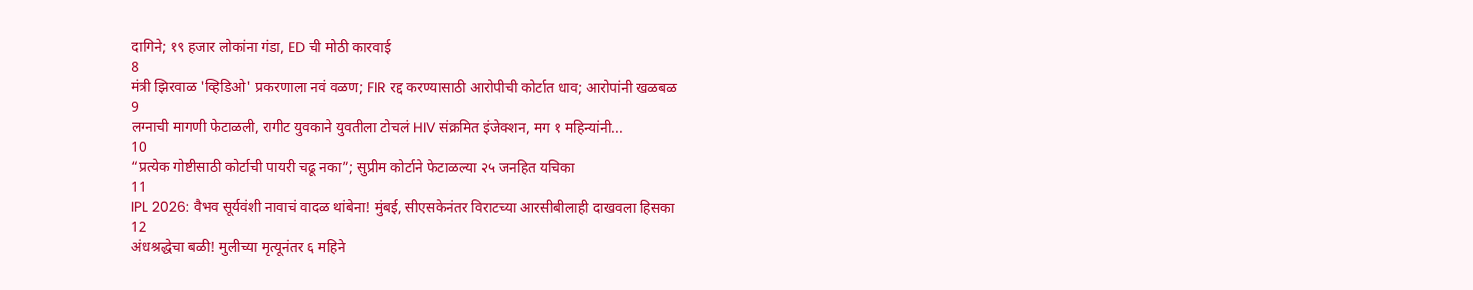दागिने; १९ हजार लोकांना गंडा, ED ची मोठी कारवाई
8
मंत्री झिरवाळ 'व्हिडिओ' प्रकरणाला नवं वळण; FIR रद्द करण्यासाठी आरोपीची कोर्टात धाव; आरोपांनी खळबळ
9
लग्नाची मागणी फेटाळली, रागीट युवकाने युवतीला टोचलं HIV संक्रमित इंजेक्शन, मग १ महिन्यांनी...
10
“प्रत्येक गोष्टीसाठी कोर्टाची पायरी चढू नका”; सुप्रीम कोर्टाने फेटाळल्या २५ जनहित यचिका
11
IPL 2026: वैभव सूर्यवंशी नावाचं वादळ थांबेना! मुंबई, सीएसकेनंतर विराटच्या आरसीबीलाही दाखवला हिसका
12
अंधश्रद्धेचा बळी! मुलीच्या मृत्यूनंतर ६ महिने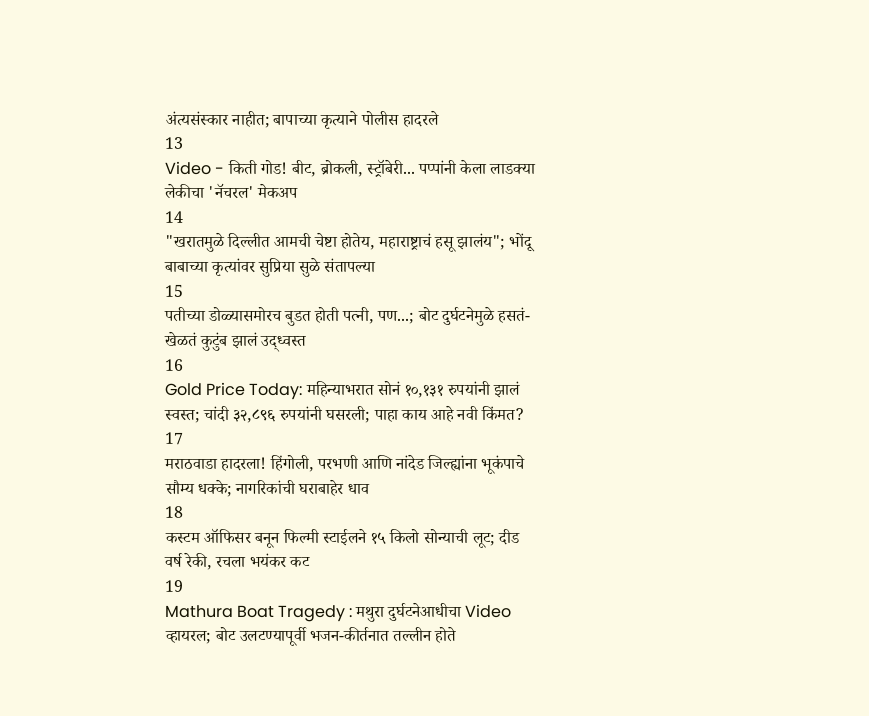अंत्यसंस्कार नाहीत; बापाच्या कृत्याने पोलीस हादरले
13
Video - किती गोड! बीट, ब्रोकली, स्ट्रॉबेरी... पप्पांनी केला लाडक्या लेकीचा 'नॅचरल' मेकअप
14
"खरातमुळे दिल्लीत आमची चेष्टा होतेय, महाराष्ट्राचं हसू झालंय"; भोंदू बाबाच्या कृत्यांवर सुप्रिया सुळे संतापल्या
15
पतीच्या डोळ्यासमोरच बुडत होती पत्नी, पण...; बोट दुर्घटनेमुळे हसतं-खेळतं कुटुंब झालं उद्ध्वस्त
16
Gold Price Today: महिन्याभरात सोनं १०,१३१ रुपयांनी झालं स्वस्त; चांदी ३२,८९६ रुपयांनी घसरली; पाहा काय आहे नवी किंमत?
17
मराठवाडा हादरला! हिंगोली, परभणी आणि नांदेड जिल्ह्यांना भूकंपाचे सौम्य धक्के; नागरिकांची घराबाहेर धाव
18
कस्टम ऑफिसर बनून फिल्मी स्टाईलने १५ किलो सोन्याची लूट; दीड वर्ष रेकी, रचला भयंकर कट
19
Mathura Boat Tragedy : मथुरा दुर्घटनेआधीचा Video व्हायरल; बोट उलटण्यापूर्वी भजन-कीर्तनात तल्लीन होते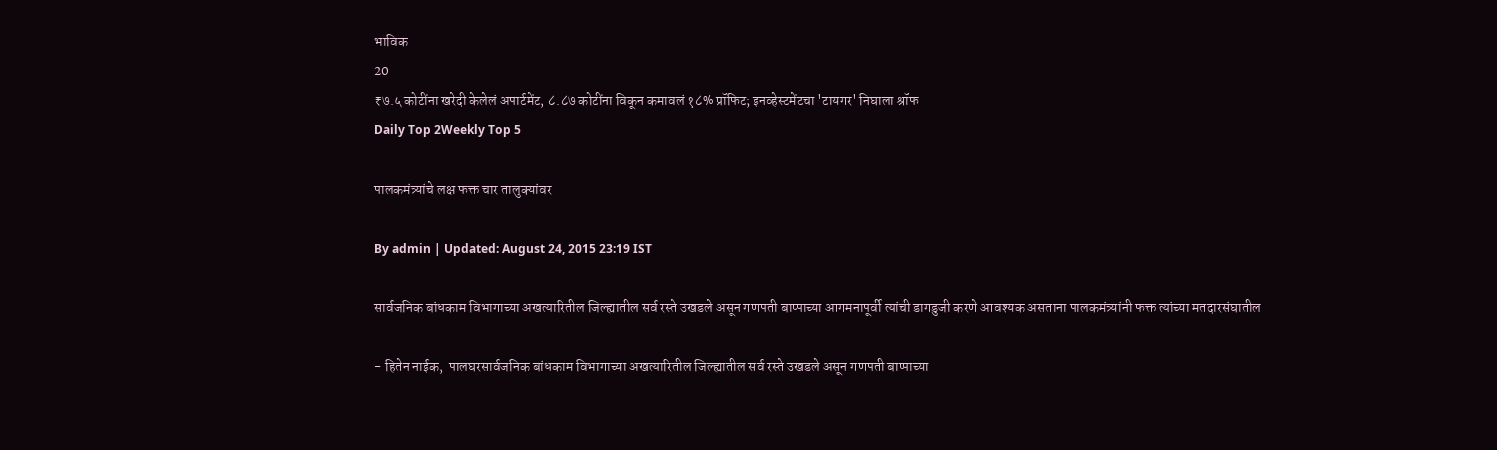भाविक
20
₹७.५ कोटींना खरेदी केलेलं अपार्टमेंट, ८.८७ कोटींना विकून कमावलं १८% प्रॉफिट; इनव्हेस्टमेंटचा 'टायगर' निघाला श्रॉफ
Daily Top 2Weekly Top 5

पालकमंत्र्यांचे लक्ष फक्त चार तालुक्यांवर

By admin | Updated: August 24, 2015 23:19 IST

सार्वजनिक बांधकाम विभागाच्या अखत्यारितील जिल्ह्यातील सर्व रस्ते उखडले असून गणपती बाप्पाच्या आगमनापूर्वी त्यांची डागडुजी करणे आवश्यक असताना पालकमंत्र्यांनी फक्त त्यांच्या मतदारसंघातील

- हितेन नाईक,  पालघरसार्वजनिक बांधकाम विभागाच्या अखत्यारितील जिल्ह्यातील सर्व रस्ते उखडले असून गणपती बाप्पाच्या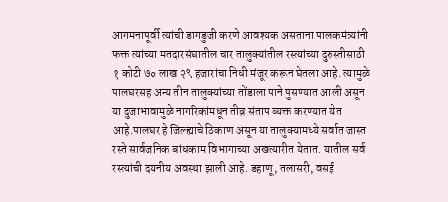आगमनापूर्वी त्यांची डागडुजी करणे आवश्यक असताना पालकमंत्र्यांनी फक्त त्यांच्या मतदारसंघातील चार तालुक्यांतील रस्त्यांच्या दुरुस्तीसाठी १ कोटी ७० लाख २९ हजारांचा निधी मंजूर करून घेतला आहे. त्यामुळे पालघरसह अन्य तीन तालुक्यांच्या तोंडाला पाने पुसण्यात आली असून या दुजाभावामुळे नागरिकांमधून तीव्र संताप व्यक्त करण्यात येत आहे.पालघर हे जिल्ह्याचे ठिकाण असून या तालुक्यामध्ये सर्वात जास्त रस्ते सार्वजनिक बांधकाम विभागाच्या अखत्यारीत येतात. यातील सर्व रस्त्यांची दयनीय अवस्था झाली आहे. डहाणू, तलासरी, वसई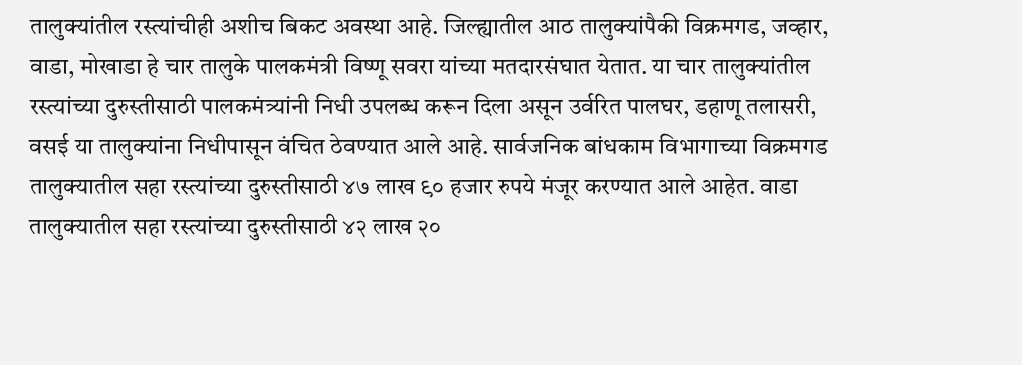तालुक्यांतील रस्त्यांचीही अशीच बिकट अवस्था आहे. जिल्ह्यातील आठ तालुक्यांपैकी विक्रमगड, जव्हार, वाडा, मोखाडा हे चार तालुके पालकमंत्री विष्णू सवरा यांच्या मतदारसंघात येतात. या चार तालुक्यांतील रस्त्यांच्या दुरुस्तीसाठी पालकमंत्र्यांनी निधी उपलब्ध करून दिला असून उर्वरित पालघर, डहाणू तलासरी, वसई या तालुक्यांना निधीपासून वंचित ठेवण्यात आले आहे. सार्वजनिक बांधकाम विभागाच्या विक्रमगड तालुक्यातील सहा रस्त्यांच्या दुरुस्तीसाठी ४७ लाख ९० हजार रुपये मंजूर करण्यात आले आहेत. वाडा तालुक्यातील सहा रस्त्यांच्या दुरुस्तीसाठी ४२ लाख २०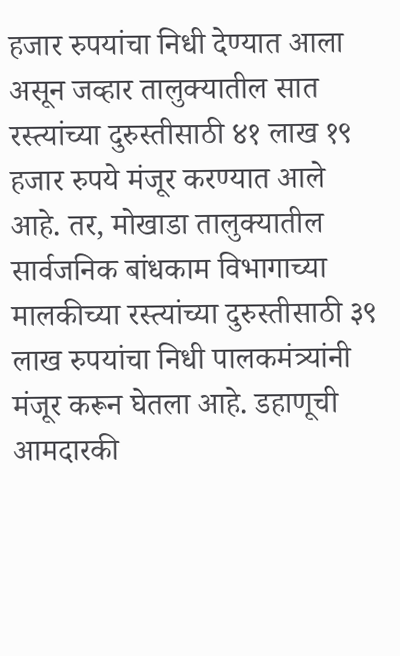हजार रुपयांचा निधी देण्यात आला असून जव्हार तालुक्यातील सात रस्त्यांच्या दुरुस्तीसाठी ४१ लाख १९ हजार रुपये मंजूर करण्यात आले आहे. तर, मोखाडा तालुक्यातील सार्वजनिक बांधकाम विभागाच्या मालकीच्या रस्त्यांच्या दुरुस्तीसाठी ३९ लाख रुपयांचा निधी पालकमंत्र्यांनी मंजूर करून घेतला आहे. डहाणूची आमदारकी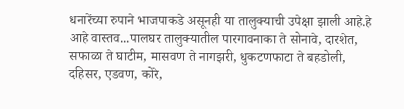धनारेंच्या रुपाने भाजपाकडे असूनही या तालुक्याची उपेक्षा झाली आहे.हे आहे वास्तव...पालघर तालुक्यातील पारगावनाका ते सोनावे, दारशेत, सफाळा ते घाटीम, मासवण ते नागझरी, धुकटणफाटा ते बहडोली, दहिसर, एडवण, कोरे,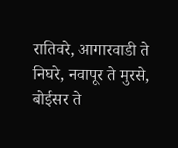रातिवरे, आगारवाडी ते निघरे, नवापूर ते मुरसे, बोईसर ते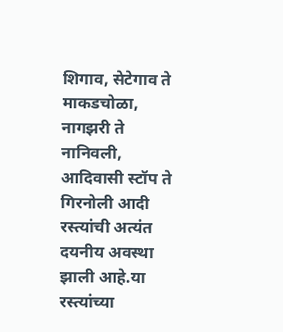शिगाव, सेटेगाव ते माकडचोळा, नागझरी ते नानिवली, आदिवासी स्टॉप ते गिरनोली आदी रस्त्यांची अत्यंत दयनीय अवस्था झाली आहे.या रस्त्यांच्या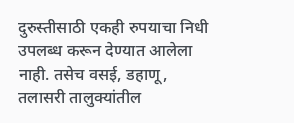दुरुस्तीसाठी एकही रुपयाचा निधी उपलब्ध करून देण्यात आलेला नाही. तसेच वसई, डहाणू, तलासरी तालुक्यांतील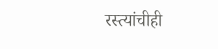रस्त्यांचीही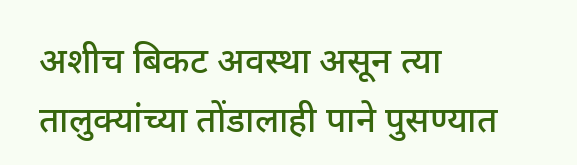अशीच बिकट अवस्था असून त्या तालुक्यांच्या तोंडालाही पाने पुसण्यात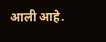आली आहे.